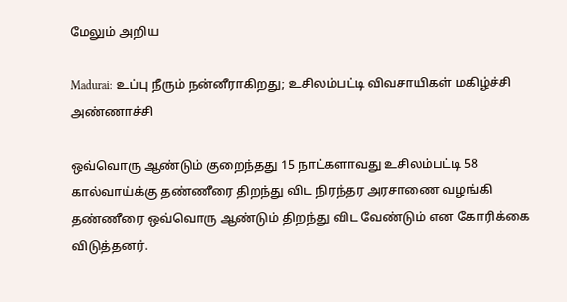மேலும் அறிய

Madurai: உப்பு நீரும் நன்னீராகிறது; உசிலம்பட்டி விவசாயிகள் மகிழ்ச்சி அண்ணாச்சி

ஒவ்வொரு ஆண்டும் குறைந்தது 15 நாட்களாவது உசிலம்பட்டி 58 கால்வாய்க்கு தண்ணீரை திறந்து விட நிரந்தர அரசாணை வழங்கி தண்ணீரை ஒவ்வொரு ஆண்டும் திறந்து விட வேண்டும் என கோரிக்கை விடுத்தனர்.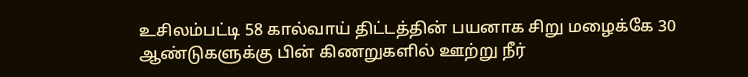உசிலம்பட்டி 58 கால்வாய் திட்டத்தின் பயனாக சிறு மழைக்கே 30 ஆண்டுகளுக்கு பின் கிணறுகளில் ஊற்று நீர்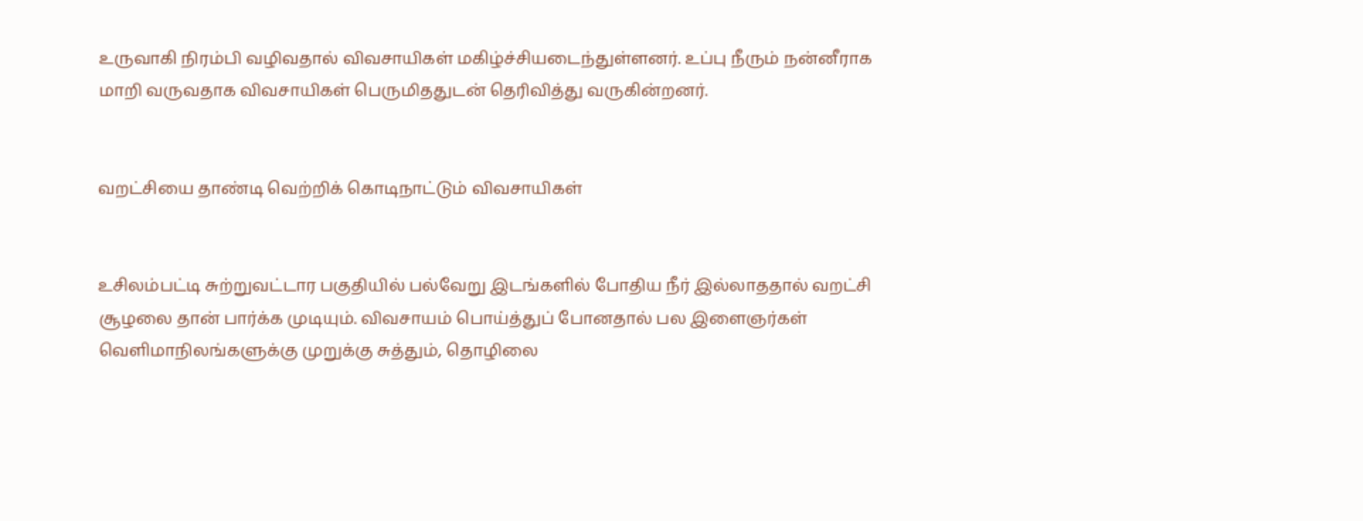உருவாகி நிரம்பி வழிவதால் விவசாயிகள் மகிழ்ச்சியடைந்துள்ளனர். உப்பு நீரும் நன்னீராக மாறி வருவதாக விவசாயிகள் பெருமிததுடன் தெரிவித்து வருகின்றனர்.


வறட்சியை தாண்டி வெற்றிக் கொடிநாட்டும் விவசாயிகள்


உசிலம்பட்டி சுற்றுவட்டார பகுதியில் பல்வேறு இடங்களில் போதிய நீர் இல்லாததால் வறட்சி சூழலை தான் பார்க்க முடியும். விவசாயம் பொய்த்துப் போனதால் பல இளைஞர்கள் வெளிமாநிலங்களுக்கு முறுக்கு சுத்தும், தொழிலை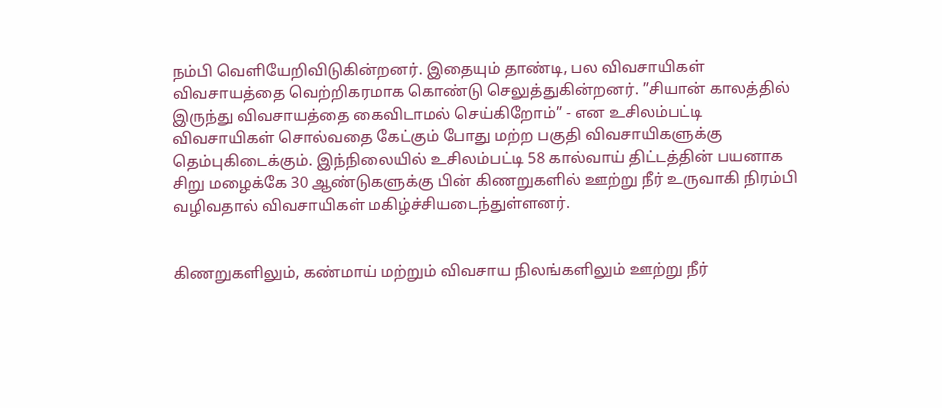நம்பி வெளியேறிவிடுகின்றனர். இதையும் தாண்டி, பல விவசாயிகள் விவசாயத்தை வெற்றிகரமாக கொண்டு செலுத்துகின்றனர். ”சியான் காலத்தில் இருந்து விவசாயத்தை கைவிடாமல் செய்கிறோம்” - என உசிலம்பட்டி விவசாயிகள் சொல்வதை கேட்கும் போது மற்ற பகுதி விவசாயிகளுக்கு தெம்புகிடைக்கும். இந்நிலையில் உசிலம்பட்டி 58 கால்வாய் திட்டத்தின் பயனாக சிறு மழைக்கே 30 ஆண்டுகளுக்கு பின் கிணறுகளில் ஊற்று நீர் உருவாகி நிரம்பி வழிவதால் விவசாயிகள் மகிழ்ச்சியடைந்துள்ளனர்.


கிணறுகளிலும், கண்மாய் மற்றும் விவசாய நிலங்களிலும் ஊற்று நீர்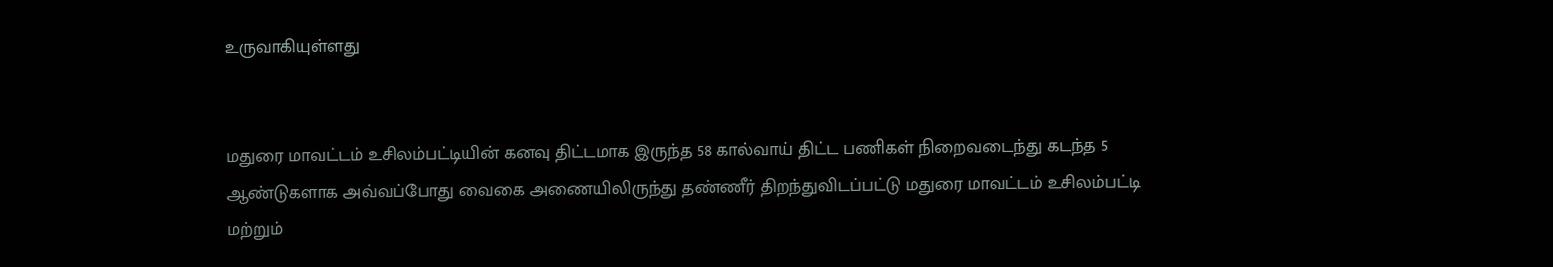உருவாகியுள்ளது


மதுரை மாவட்டம் உசிலம்பட்டியின் கனவு திட்டமாக இருந்த 58 கால்வாய் திட்ட பணிகள் நிறைவடைந்து கடந்த 5 ஆண்டுகளாக அவ்வப்போது வைகை அணையிலிருந்து தண்ணீர் திறந்துவிடப்பட்டு மதுரை மாவட்டம் உசிலம்பட்டி மற்றும்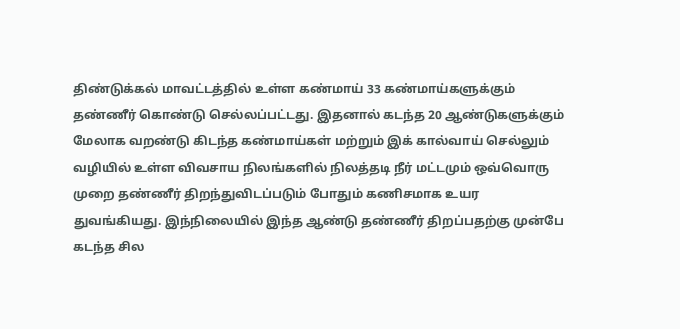திண்டுக்கல் மாவட்டத்தில் உள்ள கண்மாய் 33 கண்மாய்களுக்கும் தண்ணீர் கொண்டு செல்லப்பட்டது. இதனால் கடந்த 20 ஆண்டுகளுக்கும் மேலாக வறண்டு கிடந்த கண்மாய்கள் மற்றும் இக் கால்வாய் செல்லும் வழியில் உள்ள விவசாய நிலங்களில் நிலத்தடி நீர் மட்டமும் ஒவ்வொரு முறை தண்ணீர் திறந்துவிடப்படும் போதும் கணிசமாக உயர துவங்கியது. இந்நிலையில் இந்த ஆண்டு தண்ணீர் திறப்பதற்கு முன்பே கடந்த சில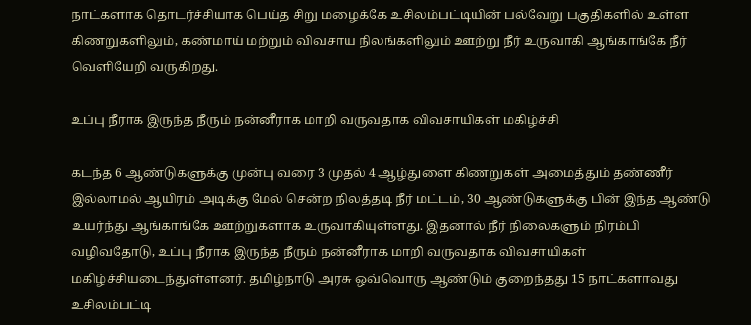நாட்களாக தொடர்ச்சியாக பெய்த சிறு மழைக்கே உசிலம்பட்டியின் பல்வேறு பகுதிகளில் உள்ள கிணறுகளிலும், கண்மாய் மற்றும் விவசாய நிலங்களிலும் ஊற்று நீர் உருவாகி ஆங்காங்கே நீர் வெளியேறி வருகிறது.

உப்பு நீராக இருந்த நீரும் நன்னீராக மாறி வருவதாக விவசாயிகள் மகிழ்ச்சி

கடந்த 6 ஆண்டுகளுக்கு முன்பு வரை 3 முதல் 4 ஆழ்துளை கிணறுகள் அமைத்தும் தண்ணீர் இல்லாமல் ஆயிரம் அடிக்கு மேல் சென்ற நிலத்தடி நீர் மட்டம், 30 ஆண்டுகளுக்கு பின் இந்த ஆண்டு உயர்ந்து ஆங்காங்கே ஊற்றுகளாக உருவாகியுள்ளது. இதனால் நீர் நிலைகளும் நிரம்பி வழிவதோடு, உப்பு நீராக இருந்த நீரும் நன்னீராக மாறி வருவதாக விவசாயிகள் மகிழ்ச்சியடைந்துள்ளனர். தமிழ்நாடு அரசு ஒவ்வொரு ஆண்டும் குறைந்தது 15 நாட்களாவது உசிலம்பட்டி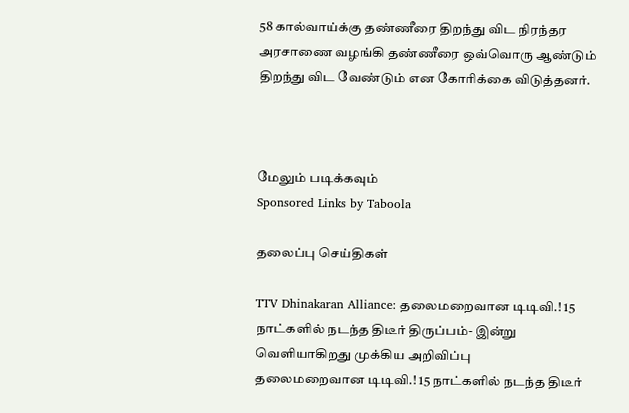58 கால்வாய்க்கு தண்ணீரை திறந்து விட நிரந்தர அரசாணை வழங்கி தண்ணீரை ஒவ்வொரு ஆண்டும் திறந்து விட வேண்டும் என கோரிக்கை விடுத்தனர்.



மேலும் படிக்கவும்
Sponsored Links by Taboola

தலைப்பு செய்திகள்

TTV Dhinakaran Alliance: தலைமறைவான டிடிவி.! 15 நாட்களில் நடந்த திடீர் திருப்பம்- இன்று வெளியாகிறது முக்கிய அறிவிப்பு
தலைமறைவான டிடிவி.! 15 நாட்களில் நடந்த திடீர்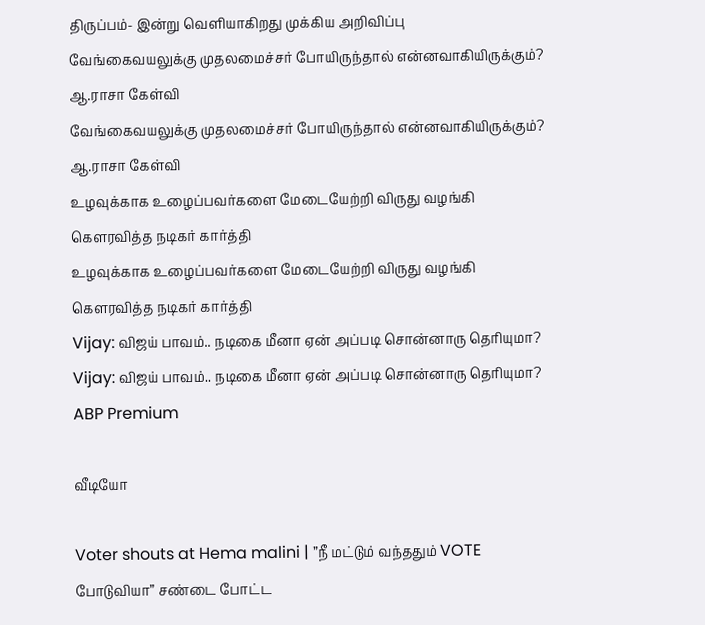திருப்பம்- இன்று வெளியாகிறது முக்கிய அறிவிப்பு
வேங்கைவயலுக்கு முதலமைச்சர் போயிருந்தால் என்னவாகியிருக்கும்? ஆ.ராசா கேள்வி
வேங்கைவயலுக்கு முதலமைச்சர் போயிருந்தால் என்னவாகியிருக்கும்? ஆ.ராசா கேள்வி
உழவுக்காக உழைப்பவர்களை மேடையேற்றி விருது வழங்கி  கெளரவித்த நடிகர் கார்த்தி
உழவுக்காக உழைப்பவர்களை மேடையேற்றி விருது வழங்கி  கெளரவித்த நடிகர் கார்த்தி
Vijay: விஜய் பாவம்.. நடிகை மீனா ஏன் அப்படி சொன்னாரு தெரியுமா?
Vijay: விஜய் பாவம்.. நடிகை மீனா ஏன் அப்படி சொன்னாரு தெரியுமா?
ABP Premium

வீடியோ

Voter shouts at Hema malini | ”நீ மட்டும் வந்ததும் VOTE போடுவியா” சண்டை போட்ட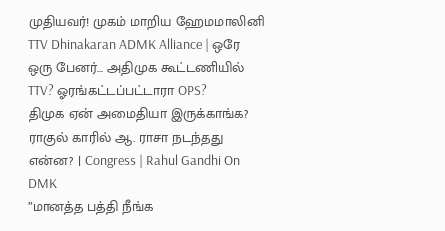முதியவர்! முகம் மாறிய ஹேமமாலினி
TTV Dhinakaran ADMK Alliance | ஒரே ஒரு பேனர்... அதிமுக கூட்டணியில் TTV? ஓரங்கட்டப்பட்டாரா OPS?
திமுக ஏன் அமைதியா இருக்காங்க? ராகுல் காரில் ஆ. ராசா நடந்தது என்ன? | Congress | Rahul Gandhi On DMK
”மானத்த பத்தி நீங்க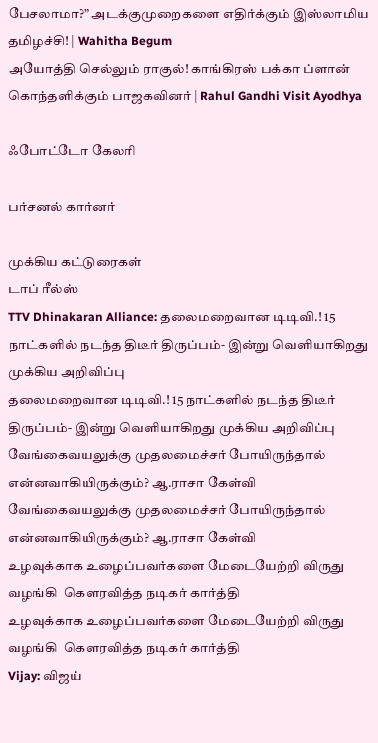பேசலாமா?” அடக்குமுறைகளை எதிர்க்கும் இஸ்லாமிய தமிழச்சி! | Wahitha Begum
அயோத்தி செல்லும் ராகுல்! காங்கிரஸ் பக்கா ப்ளான் கொந்தளிக்கும் பாஜகவினர் | Rahul Gandhi Visit Ayodhya

ஃபோட்டோ கேலரி

பர்சனல் கார்னர்

முக்கிய கட்டுரைகள்
டாப் ரீல்ஸ்
TTV Dhinakaran Alliance: தலைமறைவான டிடிவி.! 15 நாட்களில் நடந்த திடீர் திருப்பம்- இன்று வெளியாகிறது முக்கிய அறிவிப்பு
தலைமறைவான டிடிவி.! 15 நாட்களில் நடந்த திடீர் திருப்பம்- இன்று வெளியாகிறது முக்கிய அறிவிப்பு
வேங்கைவயலுக்கு முதலமைச்சர் போயிருந்தால் என்னவாகியிருக்கும்? ஆ.ராசா கேள்வி
வேங்கைவயலுக்கு முதலமைச்சர் போயிருந்தால் என்னவாகியிருக்கும்? ஆ.ராசா கேள்வி
உழவுக்காக உழைப்பவர்களை மேடையேற்றி விருது வழங்கி  கெளரவித்த நடிகர் கார்த்தி
உழவுக்காக உழைப்பவர்களை மேடையேற்றி விருது வழங்கி  கெளரவித்த நடிகர் கார்த்தி
Vijay: விஜய்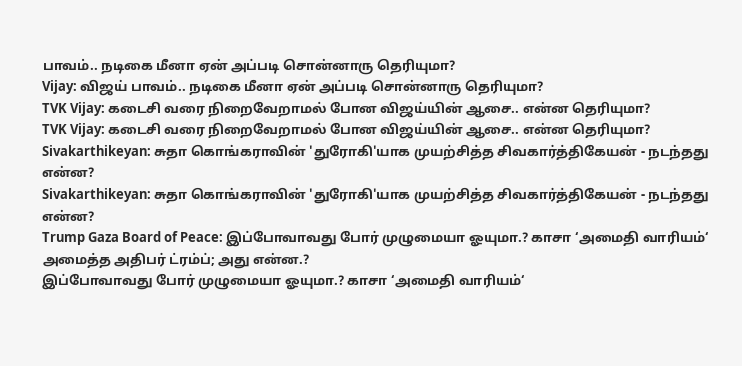பாவம்.. நடிகை மீனா ஏன் அப்படி சொன்னாரு தெரியுமா?
Vijay: விஜய் பாவம்.. நடிகை மீனா ஏன் அப்படி சொன்னாரு தெரியுமா?
TVK Vijay: கடைசி வரை நிறைவேறாமல் போன விஜய்யின் ஆசை.. என்ன தெரியுமா?
TVK Vijay: கடைசி வரை நிறைவேறாமல் போன விஜய்யின் ஆசை.. என்ன தெரியுமா?
Sivakarthikeyan: சுதா கொங்கராவின் 'துரோகி'யாக முயற்சித்த சிவகார்த்திகேயன் - நடந்தது என்ன?
Sivakarthikeyan: சுதா கொங்கராவின் 'துரோகி'யாக முயற்சித்த சிவகார்த்திகேயன் - நடந்தது என்ன?
Trump Gaza Board of Peace: இப்போவாவது போர் முழுமையா ஓயுமா.? காசா ‘அமைதி வாரியம்‘ அமைத்த அதிபர் ட்ரம்ப்; அது என்ன.?
இப்போவாவது போர் முழுமையா ஓயுமா.? காசா ‘அமைதி வாரியம்‘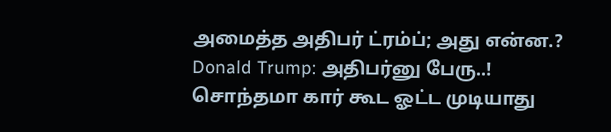அமைத்த அதிபர் ட்ரம்ப்; அது என்ன.?
Donald Trump: அதிபர்னு பேரு..! சொந்தமா கார் கூட ஓட்ட முடியாது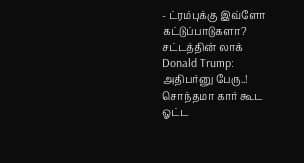- ட்ரம்புக்கு இவ்ளோ கட்டுப்பாடுகளா? சட்டத்தின் லாக்
Donald Trump: அதிபர்னு பேரு..! சொந்தமா கார் கூட ஓட்ட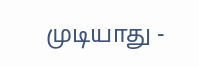முடியாது -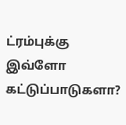ட்ரம்புக்கு இவ்ளோ கட்டுப்பாடுகளா?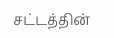சட்டத்தின்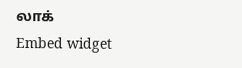லாக்
Embed widget